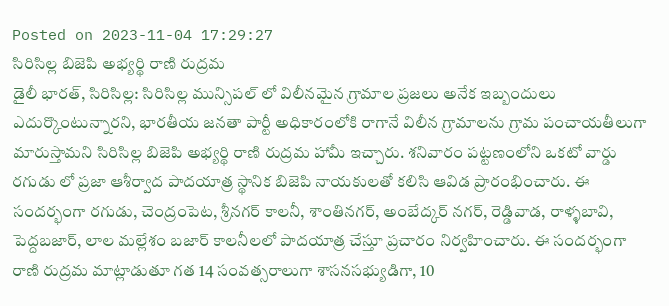Posted on 2023-11-04 17:29:27
సిరిసిల్ల బిజెపి అభ్యర్థి రాణి రుద్రమ
డైలీ భారత్, సిరిసిల్ల: సిరిసిల్ల మున్సిపల్ లో విలీనమైన గ్రామాల ప్రజలు అనేక ఇబ్బందులు ఎదుర్కొంటున్నారని, భారతీయ జనతా పార్టీ అధికారంలోకి రాగానే విలీన గ్రామాలను గ్రామ పంచాయతీలుగా మారుస్తామని సిరిసిల్ల బిజెపి అభ్యర్థి రాణి రుద్రమ హామీ ఇచ్చారు. శనివారం పట్టణంలోని ఒకటో వార్డు రగుడు లో ప్రజా ఆశీర్వాద పాదయాత్ర స్థానిక బిజెపి నాయకులతో కలిసి ఆవిడ ప్రారంభించారు. ఈ సందర్భంగా రగుడు, చెంద్రంపెట, శ్రీనగర్ కాలనీ, శాంతినగర్, అంబేద్కర్ నగర్, రెడ్డివాడ, రాళ్ళబావి, పెద్దబజార్, లాల మల్లేశం బజార్ కాలనీలలో పాదయాత్ర చేస్తూ ప్రచారం నిర్వహించారు. ఈ సందర్భంగా రాణి రుద్రమ మాట్లాడుతూ గత 14 సంవత్సరాలుగా శాసనసభ్యుడిగా, 10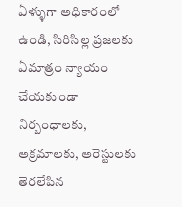ఏళ్ళుగా అధికారంలో ఉండి, సిరిసిల్ల ప్రజలకు ఏమాత్రం న్యాయం చేయకుండా నిర్బంధాలకు, అక్రమాలకు, అరెస్టులకు తెరలేపిన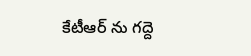కేటీఆర్ ను గద్దె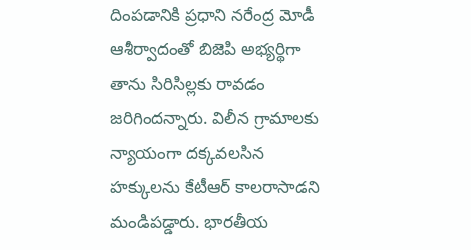దింపడానికి ప్రధాని నరేంద్ర మోడీ ఆశీర్వాదంతో బిజెపి అభ్యర్థిగా తాను సిరిసిల్లకు రావడం జరిగిందన్నారు. విలీన గ్రామాలకు న్యాయంగా దక్కవలసిన హక్కులను కేటీఆర్ కాలరాసాడని మండిపడ్డారు. భారతీయ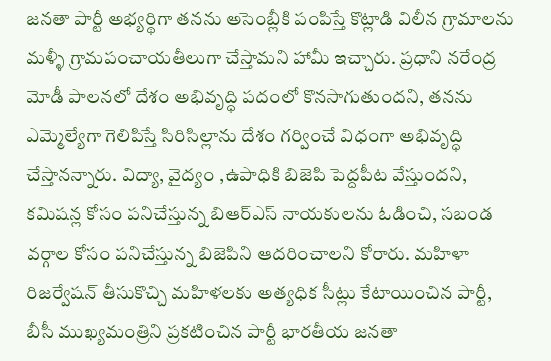జనతా పార్టీ అభ్యర్థిగా తనను అసెంబ్లీకి పంపిస్తే కొట్లాడి విలీన గ్రామాలను మళ్ళీ గ్రామపంచాయతీలుగా చేస్తామని హామీ ఇచ్చారు. ప్రధాని నరేంద్ర మోడీ పాలనలో దేశం అభివృద్ధి పదంలో కొనసాగుతుందని, తనను ఎమ్మెల్యేగా గెలిపిస్తే సిరిసిల్లాను దేశం గర్వించే విధంగా అభివృద్ధి చేస్తానన్నారు. విద్యా, వైద్యం ,ఉపాధికి బిజెపి పెద్దపీట వేస్తుందని, కమిషన్ల కోసం పనిచేస్తున్న బిఆర్ఎస్ నాయకులను ఓడించి, సబండ వర్గాల కోసం పనిచేస్తున్న బిజెపిని ఆదరించాలని కోరారు. మహిళా రిజర్వేషన్ తీసుకొచ్చి మహిళలకు అత్యధిక సీట్లు కేటాయించిన పార్టీ, బీసీ ముఖ్యమంత్రిని ప్రకటించిన పార్టీ భారతీయ జనతా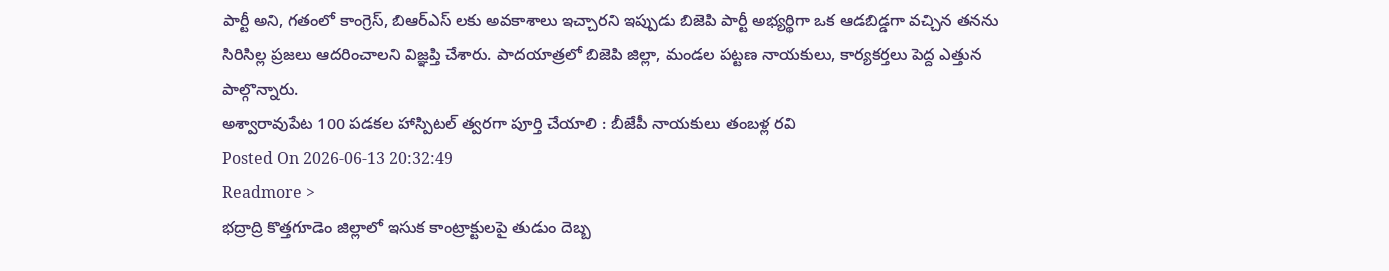పార్టీ అని, గతంలో కాంగ్రెస్, బిఆర్ఎస్ లకు అవకాశాలు ఇచ్చారని ఇప్పుడు బిజెపి పార్టీ అభ్యర్థిగా ఒక ఆడబిడ్డగా వచ్చిన తనను సిరిసిల్ల ప్రజలు ఆదరించాలని విజ్ఞప్తి చేశారు. పాదయాత్రలో బిజెపి జిల్లా, మండల పట్టణ నాయకులు, కార్యకర్తలు పెద్ద ఎత్తున పాల్గొన్నారు.
అశ్వారావుపేట 100 పడకల హాస్పిటల్ త్వరగా పూర్తి చేయాలి : బీజేపీ నాయకులు తంబళ్ల రవి
Posted On 2026-06-13 20:32:49
Readmore >
భద్రాద్రి కొత్తగూడెం జిల్లాలో ఇసుక కాంట్రాక్టులపై తుడుం దెబ్బ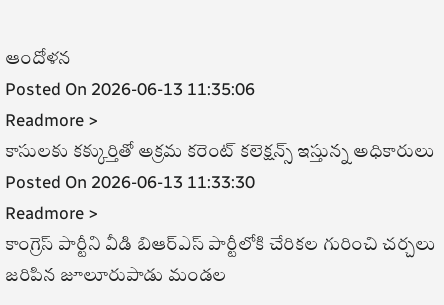ఆందోళన
Posted On 2026-06-13 11:35:06
Readmore >
కాసులకు కక్కుర్తితో అక్రమ కరెంట్ కలెక్షన్స్ ఇస్తున్న అధికారులు
Posted On 2026-06-13 11:33:30
Readmore >
కాంగ్రెస్ పార్టీని వీడి బిఆర్ఎస్ పార్టీలోకి చేరికల గురించి చర్చలు జరిపిన జూలూరుపాడు మండల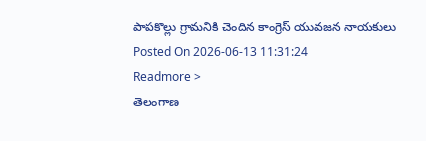పాపకొల్లు గ్రామనికి చెందిన కాంగ్రెస్ యువజన నాయకులు
Posted On 2026-06-13 11:31:24
Readmore >
తెలంగాణ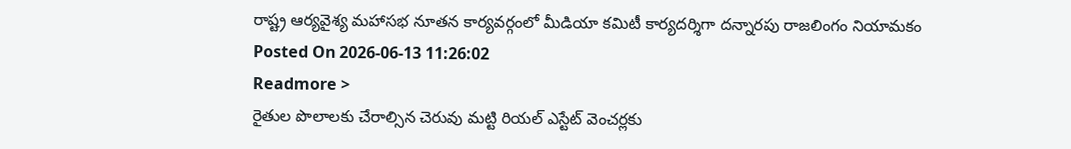రాష్ట్ర ఆర్యవైశ్య మహాసభ నూతన కార్యవర్గంలో మీడియా కమిటీ కార్యదర్శిగా దన్నారపు రాజలింగం నియామకం
Posted On 2026-06-13 11:26:02
Readmore >
రైతుల పొలాలకు చేరాల్సిన చెరువు మట్టి రియల్ ఎస్టేట్ వెంచర్లకు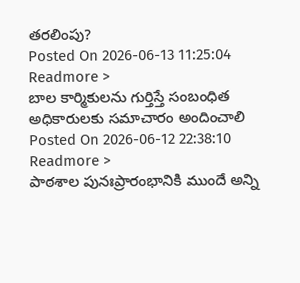తరలింపు?
Posted On 2026-06-13 11:25:04
Readmore >
బాల కార్మికులను గుర్తిస్తే సంబంధిత అధికారులకు సమాచారం అందించాలి
Posted On 2026-06-12 22:38:10
Readmore >
పాఠశాల పునఃప్రారంభానికి ముందే అన్ని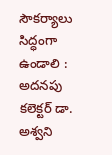సౌకర్యాలు సిద్ధంగా ఉండాలి : అదనపు కలెక్టర్ డా. అశ్వని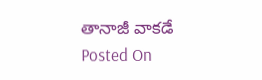తానాజీ వాకడే
Posted On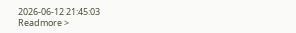2026-06-12 21:45:03
Readmore >